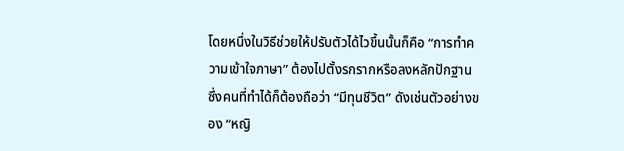โดยหนึ่งในวิธีช่วยให้ปรับตัวได้ไวขึ้นนั้นก็คือ “การทำความเข้าใจภาษา” ต้องไปตั้งรกรากหรือลงหลักปักฐาน ซึ่งคนที่ทำได้ก็ต้องถือว่า “มีทุนชีวิต” ดังเช่นตัวอย่างของ “หญิ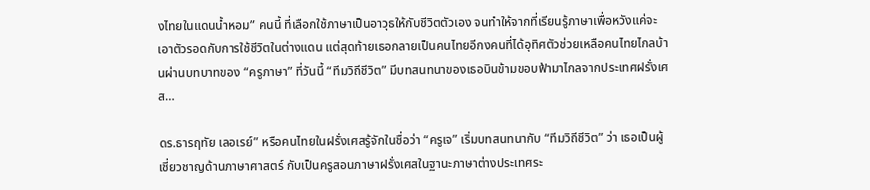งไทยในแดนน้ำหอม” คนนี้ ที่เลือกใช้ภาษาเป็นอาวุธให้กับชีวิตตัวเอง จนทำให้จากที่เรียนรู้ภาษาเพื่อหวังแค่จะเอาตัวรอดกับการใช้ชีวิตในต่างแดน แต่สุดท้ายเธอกลายเป็นคนไทยอีกงคนที่ได้อุทิศตัวช่วยเหลือคนไทยไกลบ้านผ่านบทบาทของ “ครูภาษา” ที่วันนี้ “ทีมวิถีชีวิต” มีบทสนทนาของเธอบินข้ามขอบฟ้ามาไกลจากประเทศฝรั่งเศส…

ดร.ธารฤทัย เลอเรย์” หรือคนไทยในฝรั่งเศสรู้จักในชื่อว่า “ครูเจ” เริ่มบทสนทนากับ “ทีมวิถีชีวิต” ว่า เธอเป็นผู้เชี่ยวชาญด้านภาษาศาสตร์ กับเป็นครูสอนภาษาฝรั่งเศสในฐานะภาษาต่างประเทศระ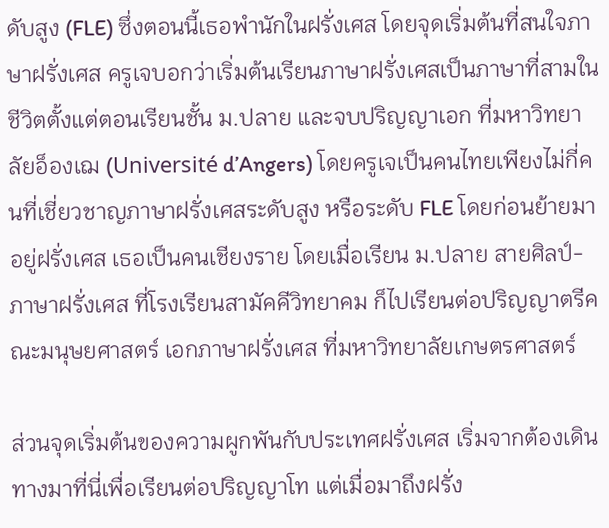ดับสูง (FLE) ซึ่งตอนนี้เธอพำนักในฝรั่งเศส โดยจุดเริ่มต้นที่สนใจภาษาฝรั่งเศส ครูเจบอกว่าเริ่มต้นเรียนภาษาฝรั่งเศสเป็นภาษาที่สามในชีวิตตั้งแต่ตอนเรียนชั้น ม.ปลาย และจบปริญญาเอก ที่มหาวิทยาลัยอ็องเฌ (Université d’Angers) โดยครูเจเป็นคนไทยเพียงไม่กี่คนที่เชี่ยวชาญภาษาฝรั่งเศสระดับสูง หรือระดับ FLE โดยก่อนย้ายมาอยู่ฝรั่งเศส เธอเป็นคนเชียงราย โดยเมื่อเรียน ม.ปลาย สายศิลป์-ภาษาฝรั่งเศส ที่โรงเรียนสามัคคีวิทยาคม ก็ไปเรียนต่อปริญญาตรีคณะมนุษยศาสตร์ เอกภาษาฝรั่งเศส ที่มหาวิทยาลัยเกษตรศาสตร์

ส่วนจุดเริ่มต้นของความผูกพันกับประเทศฝรั่งเศส เริ่มจากต้องเดินทางมาที่นี่เพื่อเรียนต่อปริญญาโท แต่เมื่อมาถึงฝรั่ง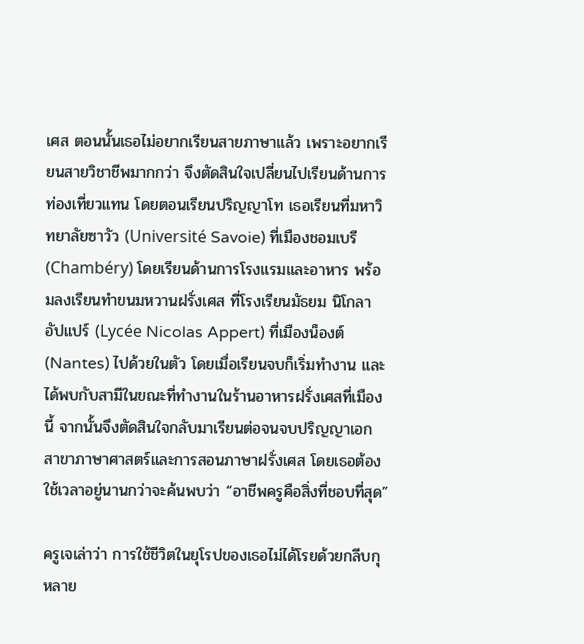เศส ตอนนั้นเธอไม่อยากเรียนสายภาษาแล้ว เพราะอยากเรียนสายวิชาชีพมากกว่า จึงตัดสินใจเปลี่ยนไปเรียนด้านการท่องเที่ยวแทน โดยตอนเรียนปริญญาโท เธอเรียนที่มหาวิทยาลัยซาวัว (Université Savoie) ที่เมืองชอมเบรี (Chambéry) โดยเรียนด้านการโรงแรมและอาหาร พร้อมลงเรียนทําขนมหวานฝรั่งเศส ที่โรงเรียนมัธยม นิโกลา อัปแปร์ (Lycée Nicolas Appert) ที่เมืองน็องต์ (Nantes) ไปด้วยในตัว โดยเมื่อเรียนจบก็เริ่มทํางาน และได้พบกับสามีในขณะที่ทํางานในร้านอาหารฝรั่งเศสที่เมืองนี้ จากนั้นจึงตัดสินใจกลับมาเรียนต่อจนจบปริญญาเอก สาขาภาษาศาสตร์และการสอนภาษาฝรั่งเศส โดยเธอต้องใช้เวลาอยู่นานกว่าจะค้นพบว่า “อาชีพครูคือสิ่งที่ชอบที่สุด”

ครูเจเล่าว่า การใช้ชีวิตในยุโรปของเธอไม่ได้โรยด้วยกลีบกุหลาย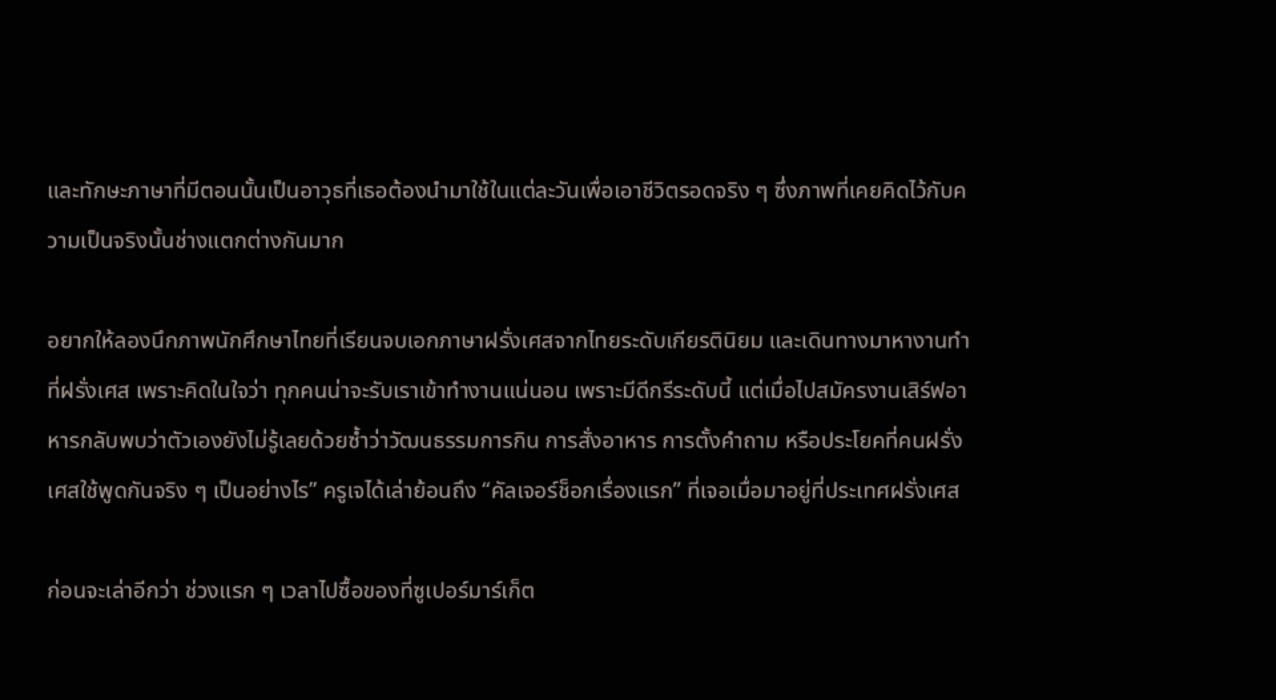และทักษะภาษาที่มีตอนนั้นเป็นอาวุธที่เธอต้องนำมาใช้ในแต่ละวันเพื่อเอาชีวิตรอดจริง ๆ ซึ่งภาพที่เคยคิดไว้กับความเป็นจริงนั้นช่างแตกต่างกันมาก

อยากให้ลองนึกภาพนักศึกษาไทยที่เรียนจบเอกภาษาฝรั่งเศสจากไทยระดับเกียรตินิยม และเดินทางมาหางานทำที่ฝรั่งเศส เพราะคิดในใจว่า ทุกคนน่าจะรับเราเข้าทํางานแน่นอน เพราะมีดีกรีระดับนี้ แต่เมื่อไปสมัครงานเสิร์ฟอาหารกลับพบว่าตัวเองยังไม่รู้เลยด้วยซํ้าว่าวัฒนธรรมการกิน การสั่งอาหาร การตั้งคําถาม หรือประโยคที่คนฝรั่งเศสใช้พูดกันจริง ๆ เป็นอย่างไร” ครูเจได้เล่าย้อนถึง “คัลเจอร์ช็อกเรื่องแรก” ที่เจอเมื่อมาอยู่ที่ประเทศฝรั่งเศส

ก่อนจะเล่าอีกว่า ช่วงแรก ๆ เวลาไปซื้อของที่ซูเปอร์มาร์เก็ต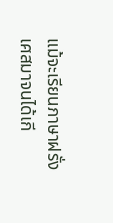แม้จะเรียนภาษาฝรั่งเศสมาจนได้เกี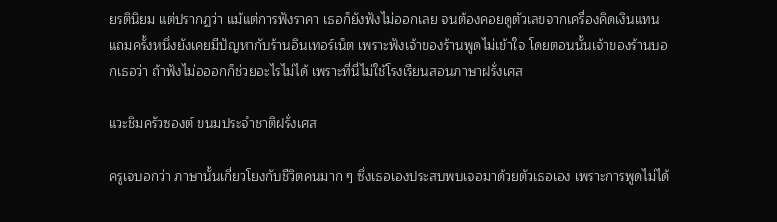ยรตินิยม แต่ปรากฏว่า แม้แต่การฟังราคา เธอก็ยังฟังไม่ออกเลย จนต้องคอยดูตัวเลขจากเครื่องคิดเงินแทน แถมครั้งหนึ่งยังเคยมีปัญหากับร้านอินเทอร์เน็ต เพราะฟังเจ้าของร้านพูดไม่เข้าใจ โดยตอนนั้นเจ้าของร้านบอกเธอว่า ถ้าฟังไม่อออกก็ช่วยอะไรไม่ได้ เพราะที่นี่ไม่ใช้โรงเรียนสอนภาษาฝรั่งเศส

แวะชิมครัวซองต์ ขนมประจำชาติฝรั่งเศส

ครูเจบอกว่า ภาษานั้นเกี่ยวโยงกับชีวิตคนมาก ๆ ซึ่งเธอเองประสบพบเจอมาด้วยตัวเธอเอง เพราะการพูดไม่ได้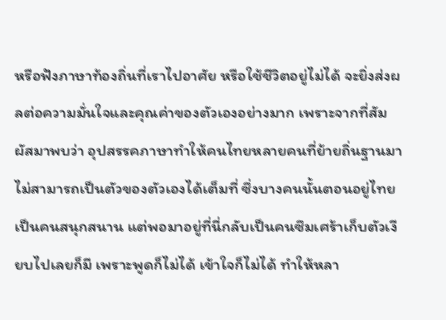หรือฟังภาษาท้องถิ่นที่เราไปอาศัย หรือใช้ชีวิตอยู่ไม่ได้ จะยิ่งส่งผลต่อความมั่นใจและคุณค่าของตัวเองอย่างมาก เพราะจากที่สัมผัสมาพบว่า อุปสรรคภาษาทําให้คนไทยหลายคนที่ย้ายถิ่นฐานมาไม่สามารถเป็นตัวของตัวเองได้เต็มที่ ซึ่งบางคนนั้นตอนอยู่ไทยเป็นคนสนุกสนาน แต่พอมาอยู่ที่นี่กลับเป็นคนซึมเศร้าเก็บตัวเงียบไปเลยก็มี เพราะพูดก็ไม่ได้ เข้าใจก็ไม่ได้ ทำให้หลา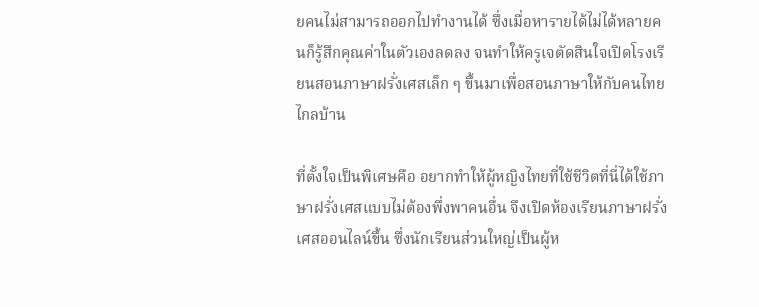ยคนไม่สามารถออกไปทํางานได้ ซึ่งเมื่อหารายได้ไม่ได้หลายคนก็รู้สึกคุณค่าในตัวเองลดลง จนทำให้ครูเจตัดสินใจเปิดโรงเรียนสอนภาษาฝรั่งเศสเล็ก ๆ ขึ้นมาเพื่อสอนภาษาให้กับคนไทยไกลบ้าน

ที่ตั้งใจเป็นพิเศษคือ อยากทำให้ผู้หญิงไทยที่ใช้ชีวิตที่นี่ได้ใช้ภาษาฝรั่งเศสแบบไม่ต้องพึ่งพาคนอื่น จึงเปิดห้องเรียนภาษาฝรั่งเศสออนไลน์ขึ้น ซึ่งนักเรียนส่วนใหญ่เป็นผู้ห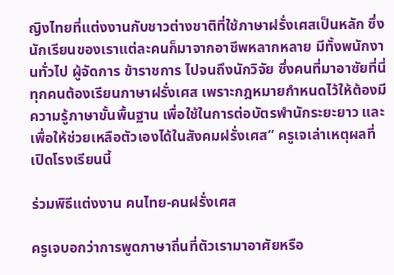ญิงไทยที่แต่งงานกับชาวต่างชาติที่ใช้ภาษาฝรั่งเศสเป็นหลัก ซึ่งนักเรียนของเราแต่ละคนก็มาจากอาชีพหลากหลาย มีทั้งพนักงานทั่วไป ผู้จัดการ ข้าราชการ ไปจนถึงนักวิจัย ซึ่งคนที่มาอาซัยที่นี่ทุกคนต้องเรียนภาษาฝรั่งเศส เพราะกฎหมายกําหนดไว้ให้ต้องมีความรู้ภาษาขั้นพื้นฐาน เพื่อใช้ในการต่อบัตรพํานักระยะยาว และเพื่อให้ช่วยเหลือตัวเองได้ในสังคมฝรั่งเศส” ครูเจเล่าเหตุผลที่เปิดโรงเรียนนี้

ร่วมพิธีแต่งงาน คนไทย-คนฝรั่งเศส

ครูเจบอกว่าการพูดภาษาถิ่นที่ตัวเรามาอาศัยหรือ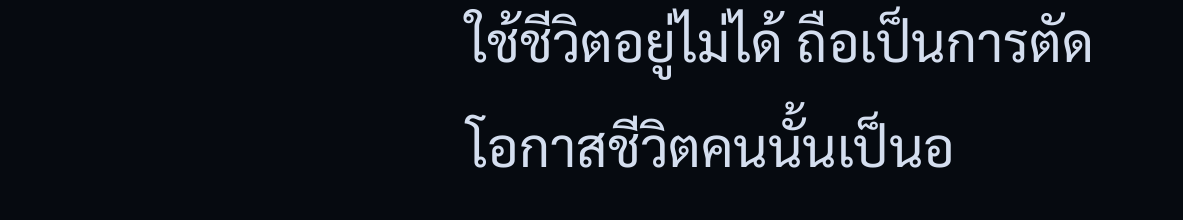ใช้ชีวิตอยู่ไม่ได้ ถือเป็นการตัดโอกาสชีวิตคนนั้นเป็นอ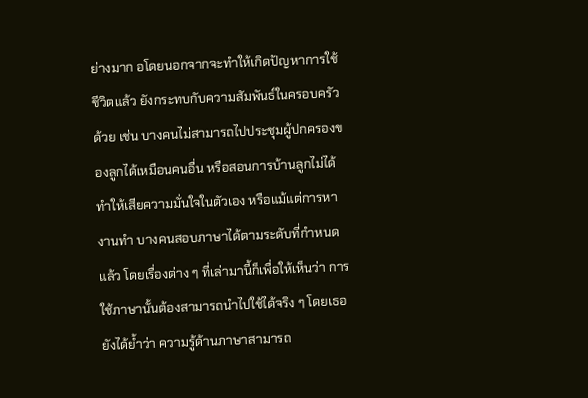ย่างมาก อโดยนอกจากจะทำให้เกิดปัญหาการใช้ชีวิตแล้ว ยังกระทบกับความสัมพันธ์ในครอบครัวด้วย เช่น บางคนไม่สามารถไปประชุมผู้ปกครองของลูกได้เหมือนคนอื่น หรือสอนการบ้านลูกไม่ได้ ทำให้เสียความมั่นใจในตัวเอง หรือแม้แต่การหางานทำ บางคนสอบภาษาได้ตามระดับที่กําหนดแล้ว โดยเรื่องต่าง ๆ ที่เล่ามานี้ก็เพื่อให้เห็นว่า การใช้ภาษานั้นต้องสามารถนําไปใช้ได้จริง ๆ โดยเธอยังได้ย้ำว่า ความรู้ด้านภาษาสามารถ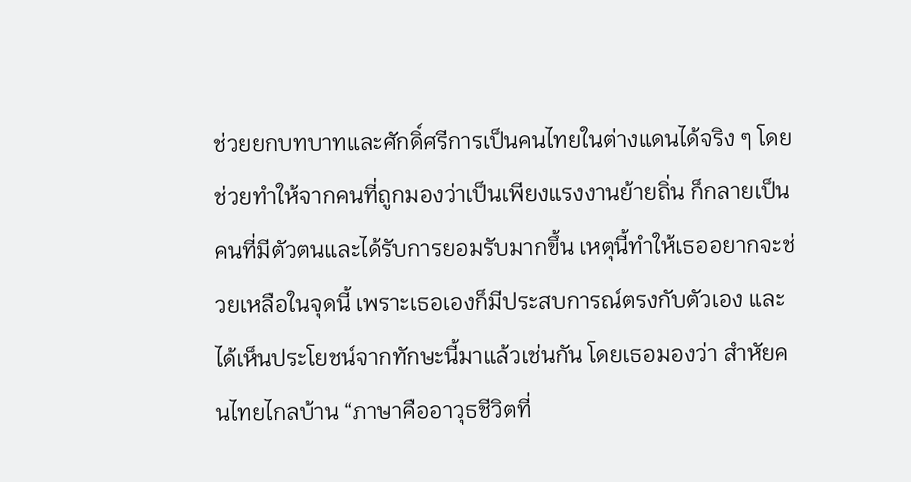ช่วยยกบทบาทและศักดิ์ศรีการเป็นคนไทยในต่างแดนได้จริง ๆ โดยช่วยทำให้จากคนที่ถูกมองว่าเป็นเพียงแรงงานย้ายถิ่น ก็กลายเป็นคนที่มีตัวตนและได้รับการยอมรับมากขึ้น เหตุนี้ทำให้เธออยากจะช่วยเหลือในจุดนี้ เพราะเธอเองก็มีประสบการณ์ตรงกับตัวเอง และได้เห็นประโยชน์จากทักษะนี้มาแล้วเช่นกัน โดยเธอมองว่า สำหัยคนไทยไกลบ้าน “ภาษาคืออาวุธชีวิตที่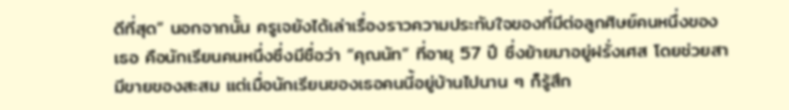ดีที่สุด” นอกจากนั้น ครูเจยังได้เล่าเรื่องราวความประทับใจของที่มีต่อลูกศิษย์คนหนึ่งของเธอ คือนักเรียนคนหนึ่งซึ่งมีชื่อว่า “คุณนัท” ที่อายุ 57 ปี ซึ่งย้ายมาอยู่ฝรั่งเศส โดยช่วยสามีขายของสะสม แต่เมื่อนักเรียนของเธอคนนี้อยู่บ้านไปนาน ๆ ก็รู้สึก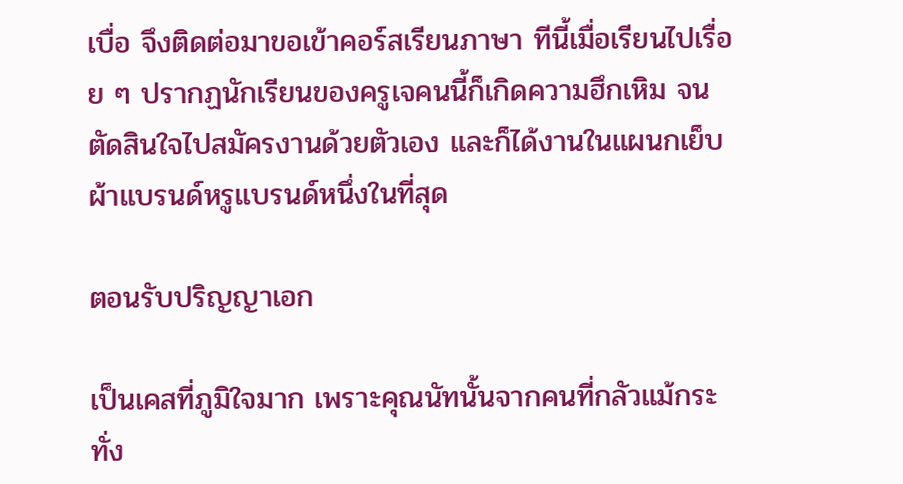เบื่อ จึงติดต่อมาขอเข้าคอร์สเรียนภาษา ทีนี้เมื่อเรียนไปเรื่อย ๆ ปรากฏนักเรียนของครูเจคนนี้ก็เกิดความฮึกเหิม จนตัดสินใจไปสมัครงานด้วยตัวเอง และก็ได้งานในแผนกเย็บผ้าแบรนด์หรูแบรนด์หนึ่งในที่สุด

ตอนรับปริญญาเอก

เป็นเคสที่ภูมิใจมาก เพราะคุณนัทนั้นจากคนที่กลัวแม้กระทั่ง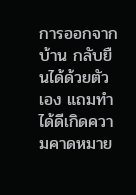การออกจากบ้าน กลับยืนได้ด้วยตัวเอง แถมทำได้ดีเกิดความคาดหมาย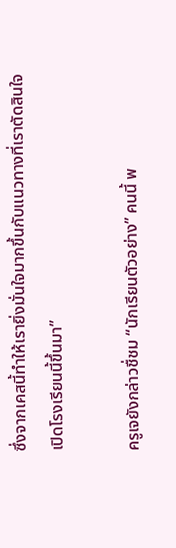ซึ่งจากเคสนี้ทำให้เรายิ่งมั่นใจมากขึ้นกับแนวทางที่เราตัดสินใจเปิดโรงเรียนนี้ขึ้นมา”

ครูเจยังกล่าวชื่ชม “นักเรียนตัวอย่าง” คนนี้ พ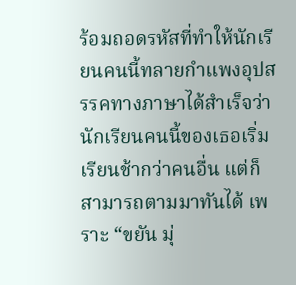ร้อมถอดรหัสที่ทำให้นักเรียนคนนี้ทลายกำแพงอุปสรรคทางภาษาได้สำเร็จว่า นักเรียนคนนี้ของเธอเริ่มเรียนช้ากว่าคนอื่น แต่ก็สามารถตามมาทันได้ เพราะ “ขยัน มุ่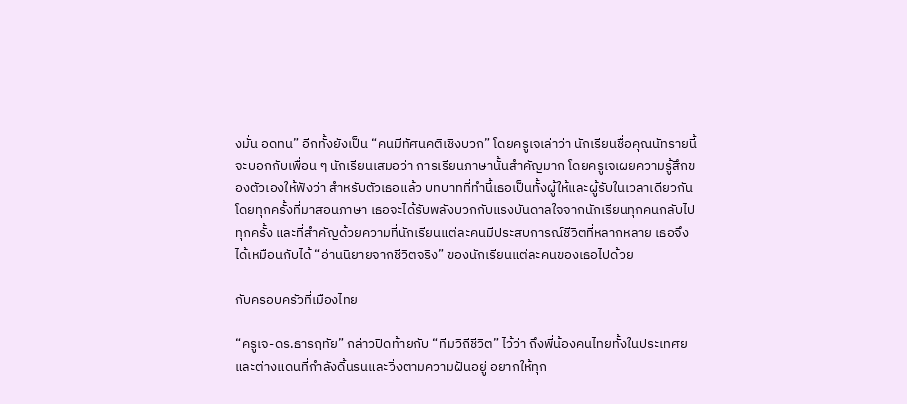งมั่น อดทน” อีกทั้งยังเป็น “คนมีทัศนคติเชิงบวก” โดยครูเจเล่าว่า นักเรียนชื่อคุณนัทรายนี้ จะบอกกับเพื่อน ๆ นักเรียนเสมอว่า การเรียนภาษานั้นสําคัญมาก โดยครูเจเผยความรู้สึกของตัวเองให้ฟังว่า สำหรับตัวเธอแล้ว บทบาทที่ทำนี้เธอเป็นทั้งผู้ให้และผู้รับในเวลาเดียวกัน โดยทุกครั้งที่มาสอนภาษา เธอจะได้รับพลังบวกกับแรงบันดาลใจจากนักเรียนทุกคนกลับไปทุกครั้ง และที่สำคัญด้วยความที่นักเรียนแต่ละคนมีประสบการณ์ชีวิตที่หลากหลาย เธอจึงได้เหมือนกับได้ “อ่านนิยายจากชีวิตจริง” ของนักเรียนแต่ละคนของเธอไปด้วย

กับครอบครัวที่เมืองไทย

“ครูเจ-ดร.ธารฤทัย” กล่าวปิดท้ายกับ “ทีมวิถีชีวิต” ไว้ว่า ถึงพี่น้องคนไทยทั้งในประเทศยและต่างแดนที่กําลังดิ้นรนและวิ่งตามความฝันอยู่ อยากให้ทุก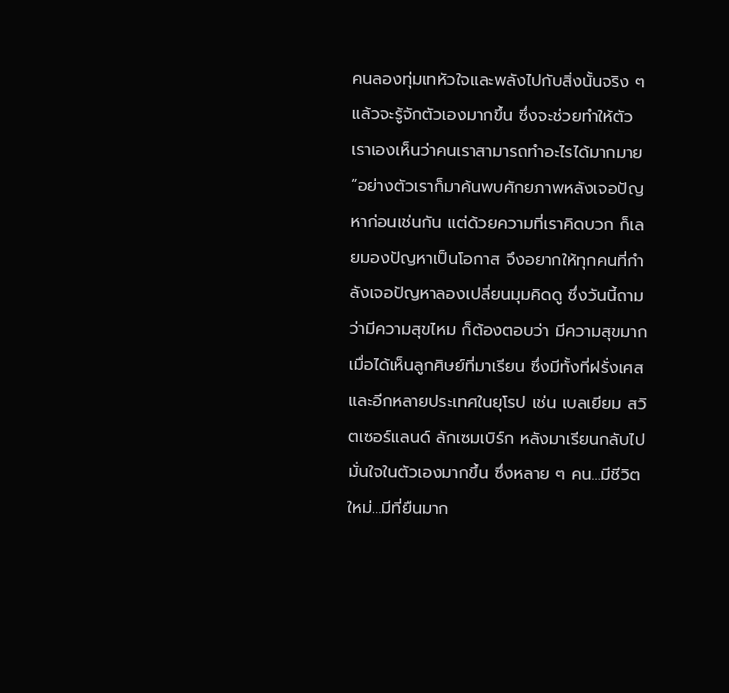คนลองทุ่มเทหัวใจและพลังไปกับสิ่งนั้นจริง ๆ แล้วจะรู้จักตัวเองมากขึ้น ซึ่งจะช่วยทำให้ตัวเราเองเห็นว่าคนเราสามารถทําอะไรได้มากมาย “อย่างตัวเราก็มาค้นพบศักยภาพหลังเจอปัญหาก่อนเช่นกัน แต่ด้วยความที่เราคิดบวก ก็เลยมองปัญหาเป็นโอกาส จึงอยากให้ทุกคนที่กำลังเจอปัญหาลองเปลี่ยนมุมคิดดู ซึ่งวันนี้ถามว่ามีความสุขไหม ก็ต้องตอบว่า มีความสุขมาก เมื่อได้เห็นลูกศิษย์ที่มาเรียน ซึ่งมีทั้งที่ฝรั่งเศส และอีกหลายประเทศในยุโรป เช่น เบลเยียม สวิตเซอร์แลนด์ ลักเซมเบิร์ก หลังมาเรียนกลับไปมั่นใจในตัวเองมากขึ้น ซึ่งหลาย ๆ คน…มีชีวิตใหม่…มีที่ยืนมาก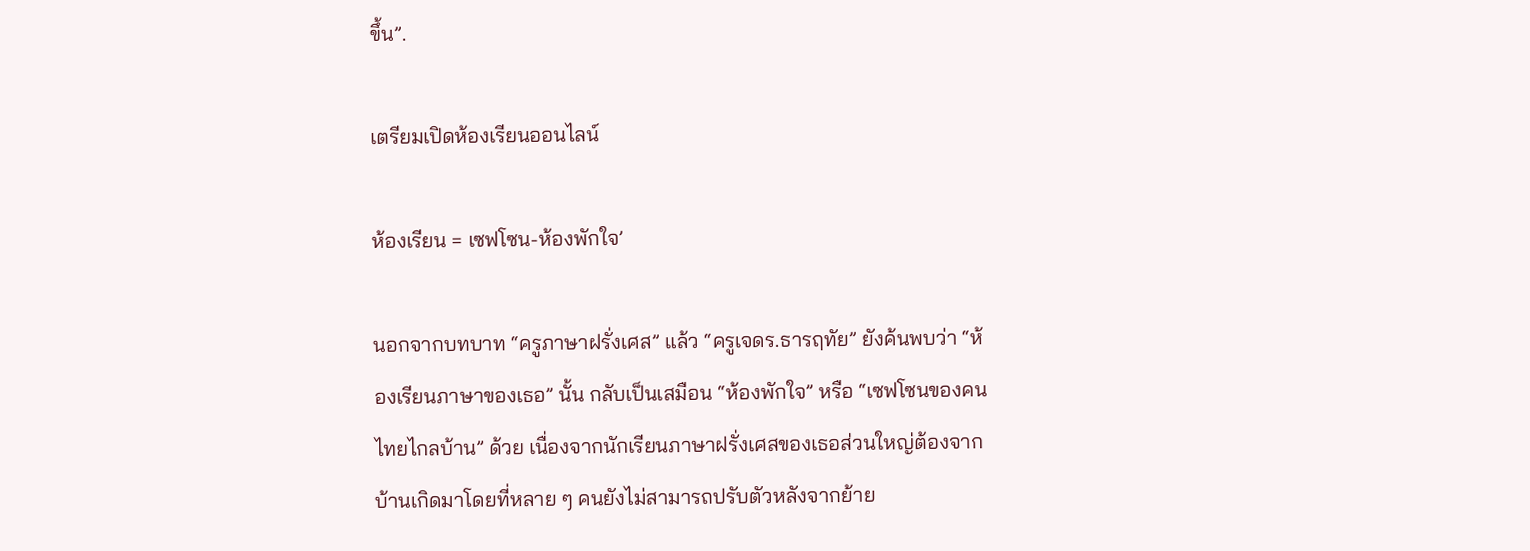ขึ้น”.

เตรียมเปิดห้องเรียนออนไลน์

ห้องเรียน = เซฟโซน-ห้องพักใจ’

นอกจากบทบาท “ครูภาษาฝรั่งเศส” แล้ว “ครูเจดร.ธารฤทัย” ยังค้นพบว่า “ห้องเรียนภาษาของเธอ” นั้น กลับเป็นเสมือน “ห้องพักใจ” หรือ “เซฟโซนของคนไทยไกลบ้าน” ด้วย เนื่องจากนักเรียนภาษาฝรั่งเศสของเธอส่วนใหญ่ต้องจากบ้านเกิดมาโดยที่หลาย ๆ คนยังไม่สามารถปรับตัวหลังจากย้าย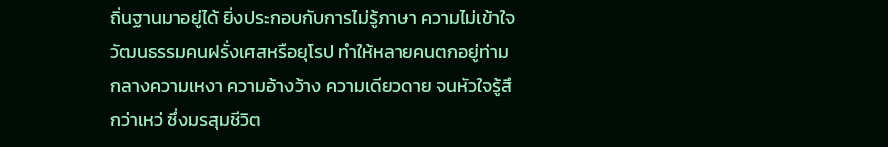ถิ่นฐานมาอยู่ได้ ยิ่งประกอบกับการไม่รู้ภาษา ความไม่เข้าใจวัฒนธรรมคนฝรั่งเศสหรือยุโรป ทำให้หลายคนตกอยู่ท่ามกลางความเหงา ความอ้างว้าง ความเดียวดาย จนหัวใจรู้สึกว่าเหว่ ซึ่งมรสุมชีวิต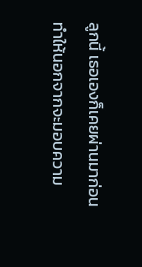ลูกนี้ เธอเองก็เคยผ่านมาก่อน ทำให้นอกจากจะมอบความ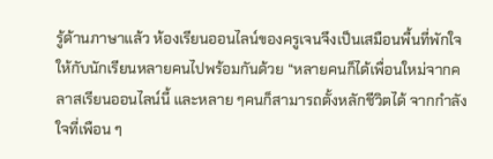รู้ด้านภาษาแล้ว ห้องเรียนออนไลน์ของครูเจนจึงเป็นเสมือนพื้นที่พักใจให้กับนักเรียนหลายคนไปพร้อมกันด้วย “หลายคนก็ได้เพื่อนใหม่จากคลาสเรียนออนไลน์นี้ และหลาย ๆคนก็สามารถตั้งหลักชีวิตได้ จากกำลังใจที่เพือน ๆ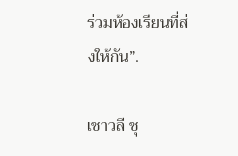ร่วมห้องเรียนที่ส่งให้กัน”.

เชาวลี ชุ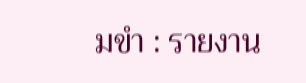มขำ : รายงาน